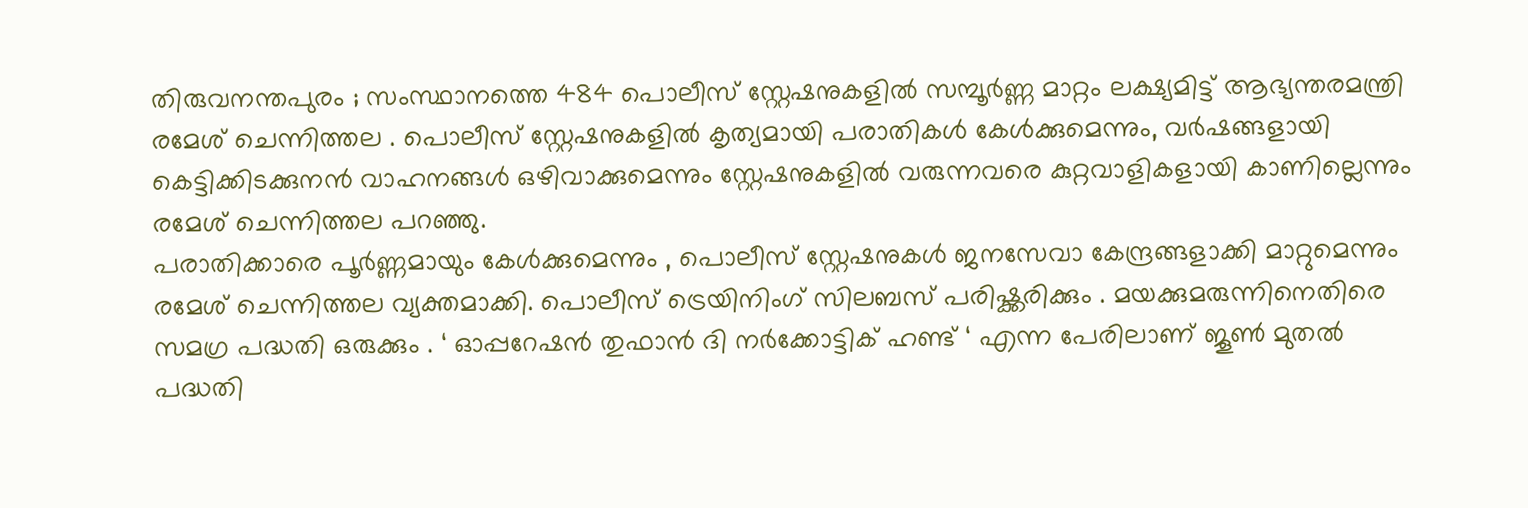തിരുവനന്തപുരം ; സംസ്ഥാനത്തെ 484 പൊലീസ് സ്റ്റേഷനുകളിൽ സമ്പൂർണ്ണ മാറ്റം ലക്ഷ്യമിട്ട് ആഭ്യന്തരമന്ത്രി രമേശ് ചെന്നിത്തല . പൊലീസ് സ്റ്റേഷനുകളിൽ കൃത്യമായി പരാതികൾ കേൾക്കുമെന്നും, വർഷങ്ങളായി കെട്ടിക്കിടക്കുനൻ വാഹനങ്ങൾ ഒഴിവാക്കുമെന്നും സ്റ്റേഷനുകളിൽ വരുന്നവരെ കുറ്റവാളികളായി കാണില്ലെന്നും രമേശ് ചെന്നിത്തല പറഞ്ഞു.
പരാതിക്കാരെ പൂർണ്ണമായും കേൾക്കുമെന്നും , പൊലീസ് സ്റ്റേഷനുകൾ ജനസേവാ കേന്ദ്രങ്ങളാക്കി മാറ്റുമെന്നും രമേശ് ചെന്നിത്തല വ്യക്തമാക്കി. പൊലീസ് ട്രെയിനിംഗ് സിലബസ് പരിഷ്ക്കരിക്കും . മയക്കുമരുന്നിനെതിരെ സമഗ്ര പദ്ധതി ഒരുക്കും . ‘ ഓപ്പറേഷൻ തുഫാൻ ദി നർക്കോട്ടിക് ഹണ്ട് ‘ എന്ന പേരിലാണ് ജൂൺ മുതൽ പദ്ധതി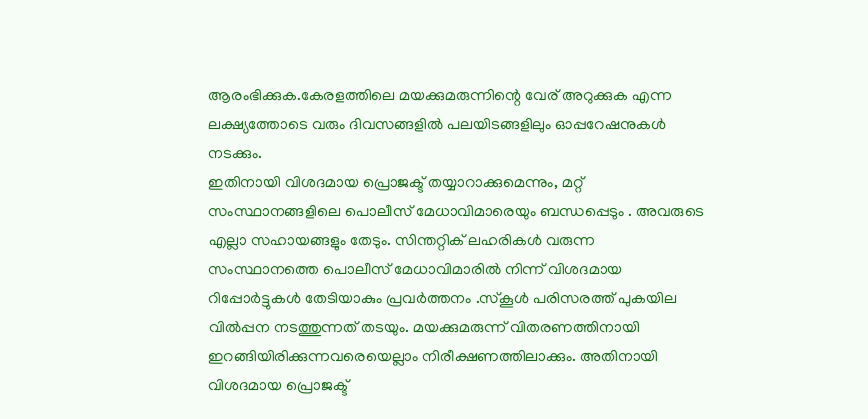ആരംഭിക്കുക.കേരളത്തിലെ മയക്കുമരുന്നിന്റെ വേര് അറുക്കുക എന്ന ലക്ഷ്യത്തോടെ വരും ദിവസങ്ങളിൽ പലയിടങ്ങളിലും ഓപ്പറേഷനുകൾ നടക്കും.
ഇതിനായി വിശദമായ പ്രൊജക്ട് തയ്യാറാക്കുമെന്നും, മറ്റ് സംസ്ഥാനങ്ങളിലെ പൊലീസ് മേധാവിമാരെയും ബന്ധപ്പെടും . അവരുടെ എല്ലാ സഹായങ്ങളും തേടും. സിന്തറ്റിക് ലഹരികൾ വരുന്ന സംസ്ഥാനത്തെ പൊലീസ് മേധാവിമാരിൽ നിന്ന് വിശദമായ റിപ്പോർട്ടുകൾ തേടിയാകും പ്രവർത്തനം .സ്കൂൾ പരിസരത്ത് പുകയില വിൽപ്പന നടത്തുന്നത് തടയും. മയക്കുമരുന്ന് വിതരണത്തിനായി ഇറങ്ങിയിരിക്കുന്നവരെയെല്ലാം നിരീക്ഷണത്തിലാക്കും. അതിനായി വിശദമായ പ്രൊജക്ട്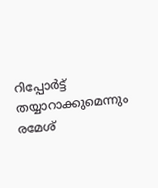റിപ്പോർട്ട് തയ്യാറാക്കുമെന്നും രമേശ്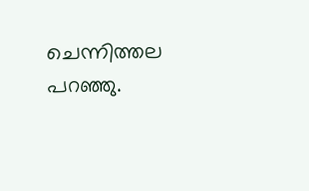ചെന്നിത്തല പറഞ്ഞു.